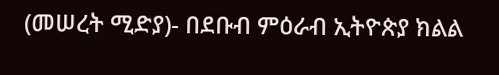(መሠረት ሚድያ)- በደቡብ ምዕራብ ኢትዮጵያ ክልል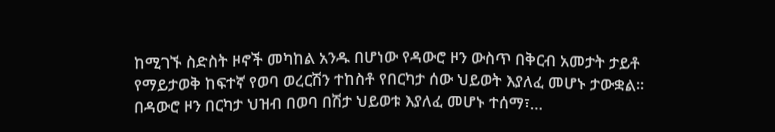ከሚገኙ ስድስት ዞኖች መካከል አንዱ በሆነው የዳውሮ ዞን ውስጥ በቅርብ አመታት ታይቶ የማይታወቅ ከፍተኛ የወባ ወረርሽን ተከስቶ የበርካታ ሰው ህይወት እያለፈ መሆኑ ታውቋል።
በዳውሮ ዞን በርካታ ህዝብ በወባ በሽታ ህይወቱ እያለፈ መሆኑ ተሰማ፣…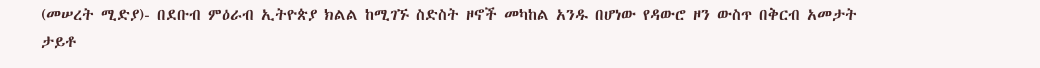(መሠረት ሚድያ)- በደቡብ ምዕራብ ኢትዮጵያ ክልል ከሚገኙ ስድስት ዞኖች መካከል አንዱ በሆነው የዳውሮ ዞን ውስጥ በቅርብ አመታት ታይቶ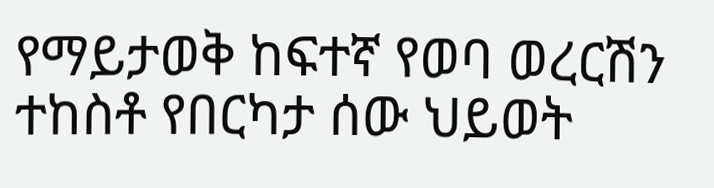የማይታወቅ ከፍተኛ የወባ ወረርሽን ተከስቶ የበርካታ ሰው ህይወት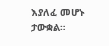እያለፈ መሆኑ ታውቋል።